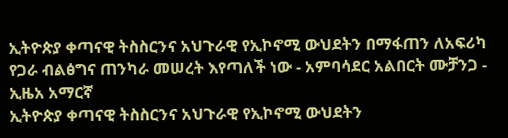ኢትዮጵያ ቀጣናዊ ትስስርንና አህጉራዊ የኢኮኖሚ ውህደትን በማፋጠን ለአፍሪካ የጋራ ብልፅግና ጠንካራ መሠረት እየጣለች ነው - አምባሳደር አልበርት ሙቻንጋ - ኢዜአ አማርኛ
ኢትዮጵያ ቀጣናዊ ትስስርንና አህጉራዊ የኢኮኖሚ ውህደትን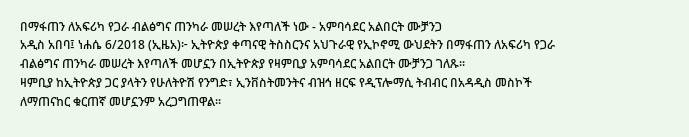በማፋጠን ለአፍሪካ የጋራ ብልፅግና ጠንካራ መሠረት እየጣለች ነው - አምባሳደር አልበርት ሙቻንጋ
አዲስ አበባ፤ ነሐሴ 6/2018 (ኢዜአ)፦ ኢትዮጵያ ቀጣናዊ ትስስርንና አህጉራዊ የኢኮኖሚ ውህደትን በማፋጠን ለአፍሪካ የጋራ ብልፅግና ጠንካራ መሠረት እየጣለች መሆኗን በኢትዮጵያ የዛምቢያ አምባሳደር አልበርት ሙቻንጋ ገለጹ።
ዛምቢያ ከኢትዮጵያ ጋር ያላትን የሁለትዮሽ የንግድ፣ ኢንቨስትመንትና ብዝኅ ዘርፍ የዲፕሎማሲ ትብብር በአዳዲስ መስኮች ለማጠናከር ቁርጠኛ መሆኗንም አረጋግጠዋል።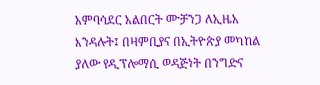አምባሳደር አልበርት ሙቻንጋ ለኢዜአ እንዳሉት፤ በዛምቢያና በኢትዮጵያ መካከል ያለው የዲፕሎማሲ ወዳጅነት በንግድና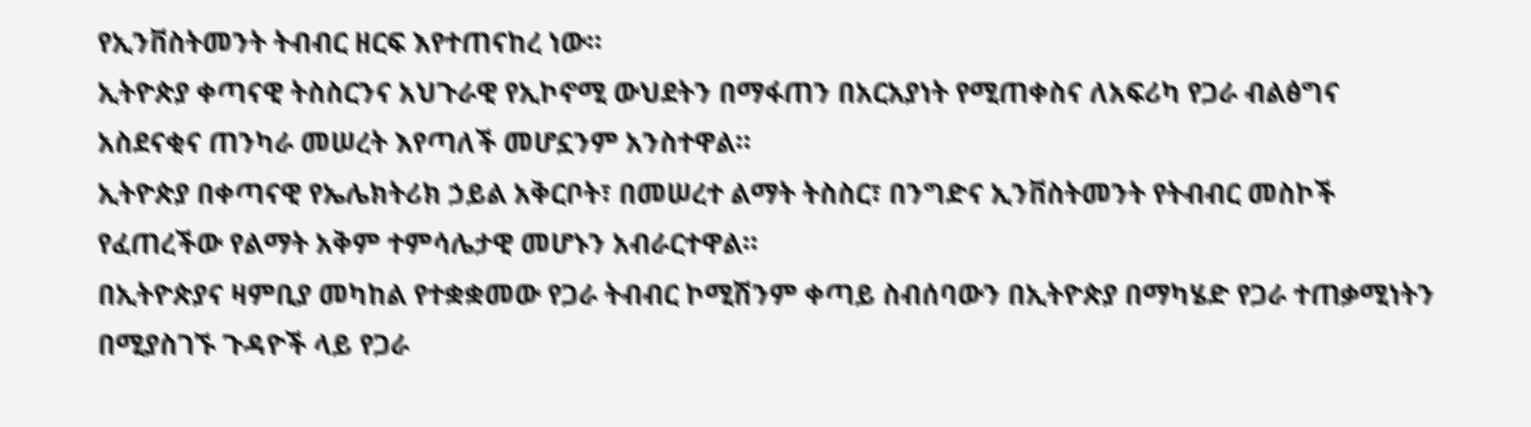የኢንቨስትመንት ትብብር ዘርፍ እየተጠናከረ ነው።
ኢትዮጵያ ቀጣናዊ ትስስርንና አህጉራዊ የኢኮኖሚ ውህደትን በማፋጠን በአርአያነት የሚጠቀስና ለአፍሪካ የጋራ ብልፅግና አስደናቂና ጠንካራ መሠረት እየጣለች መሆኗንም አንስተዋል።
ኢትዮጵያ በቀጣናዊ የኤሌክትሪክ ኃይል አቅርቦት፣ በመሠረተ ልማት ትስስር፣ በንግድና ኢንቨስትመንት የትብብር መስኮች የፈጠረችው የልማት አቅም ተምሳሌታዊ መሆኑን አብራርተዋል።
በኢትዮጵያና ዛምቢያ መካከል የተቋቋመው የጋራ ትብብር ኮሚሽንም ቀጣይ ስብሰባውን በኢትዮጵያ በማካሄድ የጋራ ተጠቃሚነትን በሚያስገኙ ጉዳዮች ላይ የጋራ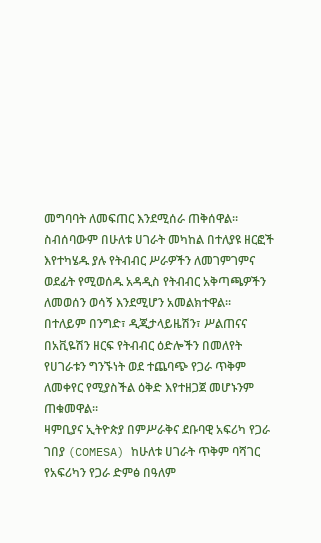መግባባት ለመፍጠር እንደሚሰራ ጠቅሰዋል።
ስብሰባውም በሁለቱ ሀገራት መካከል በተለያዩ ዘርፎች እየተካሄዱ ያሉ የትብብር ሥራዎችን ለመገምገምና ወደፊት የሚወሰዱ አዳዲስ የትብብር አቅጣጫዎችን ለመወሰን ወሳኝ እንደሚሆን አመልክተዋል።
በተለይም በንግድ፣ ዲጂታላይዜሽን፣ ሥልጠናና በአቪዬሽን ዘርፍ የትብብር ዕድሎችን በመለየት የሀገራቱን ግንኙነት ወደ ተጨባጭ የጋራ ጥቅም ለመቀየር የሚያስችል ዕቅድ እየተዘጋጀ መሆኑንም ጠቁመዋል።
ዛምቢያና ኢትዮጵያ በምሥራቅና ደቡባዊ አፍሪካ የጋራ ገበያ (COMESA) ከሁለቱ ሀገራት ጥቅም ባሻገር የአፍሪካን የጋራ ድምፅ በዓለም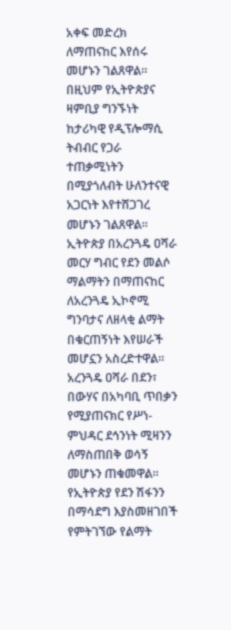አቀፍ መድረክ ለማጠናከር እየሰሩ መሆኑን ገልጸዋል።
በዚህም የኢትዮጵያና ዛምቢያ ግንኙነት ከታሪካዊ የዲፕሎማሲ ትብብር የጋራ ተጠቃሚነትን በሚያጎለብት ሁለንተናዊ አጋርነት እየተሸጋገረ መሆኑን ገልጸዋል።
ኢትዮጵያ በአረንጓዴ ዐሻራ መርሃ ግብር የደን መልሶ ማልማትን በማጠናከር ለአረንጓዴ ኢኮኖሚ ግንባታና ለዘላቂ ልማት በቁርጠኝነት እየሠራች መሆኗን አስረድተዋል።
አረንጓዴ ዐሻራ በደን፣ በውሃና በአካባቢ ጥበቃን የሚያጠናክር የሥነ-ምህዳር ደኅንነት ሚዛንን ለማስጠበቅ ወሳኝ መሆኑን ጠቁመዋል።
የኢትዮጵያ የደን ሽፋንን በማሳደግ እያስመዘገበች የምትገኘው የልማት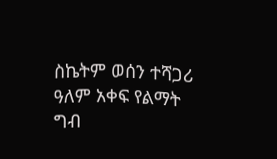ስኬትም ወሰን ተሻጋሪ ዓለም አቀፍ የልማት ግብ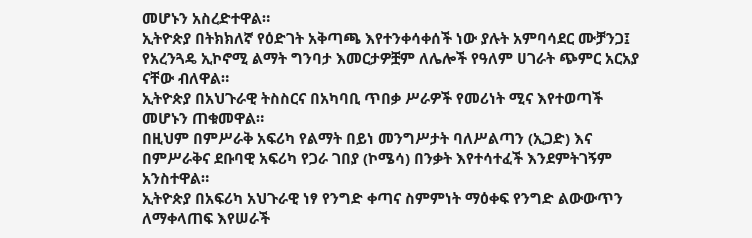መሆኑን አስረድተዋል።
ኢትዮጵያ በትክክለኛ የዕድገት አቅጣጫ እየተንቀሳቀሰች ነው ያሉት አምባሳደር ሙቻንጋ፤ የአረንጓዴ ኢኮኖሚ ልማት ግንባታ እመርታዎቿም ለሌሎች የዓለም ሀገራት ጭምር አርአያ ናቸው ብለዋል።
ኢትዮጵያ በአህጉራዊ ትስስርና በአካባቢ ጥበቃ ሥራዎች የመሪነት ሚና እየተወጣች መሆኑን ጠቁመዋል።
በዚህም በምሥራቅ አፍሪካ የልማት በይነ መንግሥታት ባለሥልጣን (ኢጋድ) እና በምሥራቅና ደቡባዊ አፍሪካ የጋራ ገበያ (ኮሜሳ) በንቃት እየተሳተፈች እንደምትገኝም አንስተዋል።
ኢትዮጵያ በአፍሪካ አህጉራዊ ነፃ የንግድ ቀጣና ስምምነት ማዕቀፍ የንግድ ልውውጥን ለማቀላጠፍ እየሠራች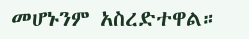መሆኑንም አስረድተዋል።